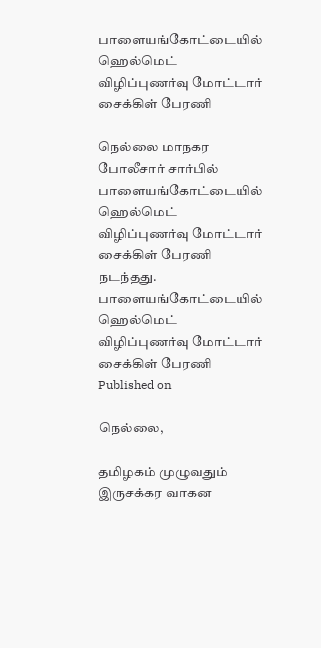பாளையங்கோட்டையில் ஹெல்மெட் விழிப்புணர்வு மோட்டார் சைக்கிள் பேரணி

நெல்லை மாநகர போலீசார் சார்பில் பாளையங்கோட்டையில் ஹெல்மெட் விழிப்புணர்வு மோட்டார் சைக்கிள் பேரணி நடந்தது.
பாளையங்கோட்டையில் ஹெல்மெட் விழிப்புணர்வு மோட்டார் சைக்கிள் பேரணி
Published on

நெல்லை,

தமிழகம் முழுவதும் இருசக்கர வாகன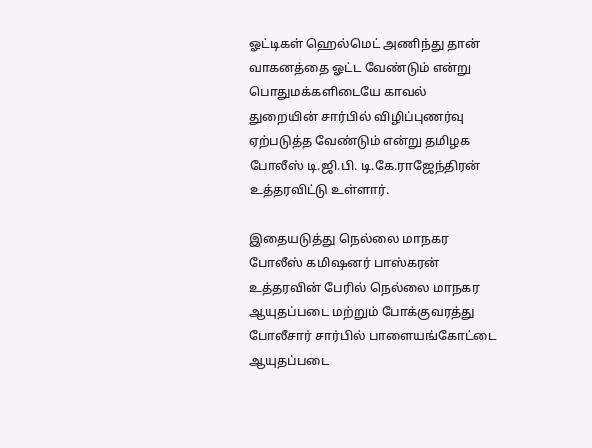ஓட்டிகள் ஹெல்மெட் அணிந்து தான் வாகனத்தை ஓட்ட வேண்டும் என்று பொதுமக்களிடையே காவல் துறையின் சார்பில் விழிப்புணர்வு ஏற்படுத்த வேண்டும் என்று தமிழக போலீஸ் டி.ஜி.பி. டி.கே.ராஜேந்திரன் உத்தரவிட்டு உள்ளார்.

இதையடுத்து நெல்லை மாநகர போலீஸ் கமிஷனர் பாஸ்கரன் உத்தரவின் பேரில் நெல்லை மாநகர ஆயுதப்படை மற்றும் போக்குவரத்து போலீசார் சார்பில் பாளையங்கோட்டை ஆயுதப்படை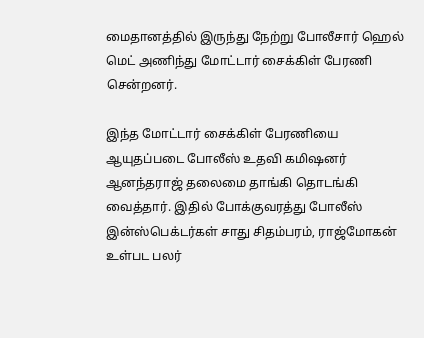மைதானத்தில் இருந்து நேற்று போலீசார் ஹெல் மெட் அணிந்து மோட்டார் சைக்கிள் பேரணி சென்றனர்.

இந்த மோட்டார் சைக்கிள் பேரணியை ஆயுதப்படை போலீஸ் உதவி கமிஷனர் ஆனந்தராஜ் தலைமை தாங்கி தொடங்கி வைத்தார். இதில் போக்குவரத்து போலீஸ் இன்ஸ்பெக்டர்கள் சாது சிதம்பரம், ராஜ்மோகன் உள்பட பலர்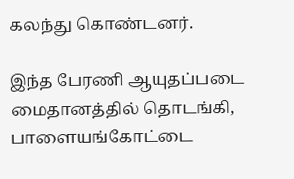கலந்து கொண்டனர்.

இந்த பேரணி ஆயுதப்படை மைதானத்தில் தொடங்கி, பாளையங்கோட்டை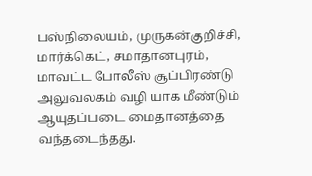பஸ்நிலையம், முருகன்குறிச்சி, மார்க்கெட், சமாதானபுரம், மாவட்ட போலீஸ் சூப்பிரண்டு அலுவலகம் வழி யாக மீண்டும் ஆயுதப்படை மைதானத்தை வந்தடைந்தது.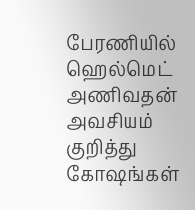பேரணியில் ஹெல்மெட் அணிவதன் அவசியம் குறித்து கோஷங்கள்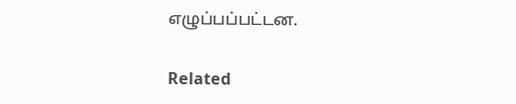எழுப்பப்பட்டன.

Related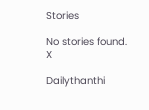Stories

No stories found.
X

Dailythanthi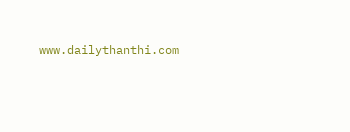www.dailythanthi.com